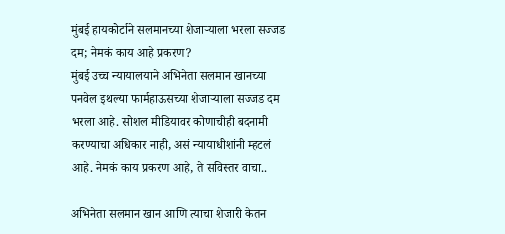मुंबई हायकोर्टाने सलमानच्या शेजाऱ्याला भरला सज्जड दम; नेमकं काय आहे प्रकरण?
मुंबई उच्च न्यायालयाने अभिनेता सलमान खानच्या पनवेल इथल्या फार्महाऊसच्या शेजाऱ्याला सज्जड दम भरला आहे. सोशल मीडियावर कोणाचीही बदनामी करण्याचा अधिकार नाही, असं न्यायाधीशांनी म्हटलं आहे. नेमकं काय प्रकरण आहे, ते सविस्तर वाचा..

अभिनेता सलमान खान आणि त्याचा शेजारी केतन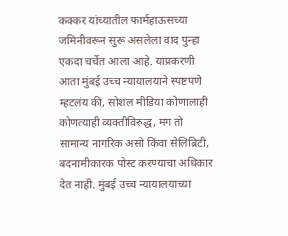कक्कर यांच्यातील फार्महाऊसच्या जमिनीवरून सुरू असलेला वाद पुन्हा एकदा चर्चेत आला आहे. याप्रकरणी आता मुंबई उच्च न्यायालयाने स्पष्टपणे म्हटलंय की, सोशल मीडिया कोणालाही कोणत्याही व्यक्तीविरुद्ध, मग तो सामान्य नागरिक असो किंवा सेलिब्रिटी, बदनामीकारक पोस्ट करण्याचा अधिकार देत नाही. मुंबई उच्च न्यायालयाच्या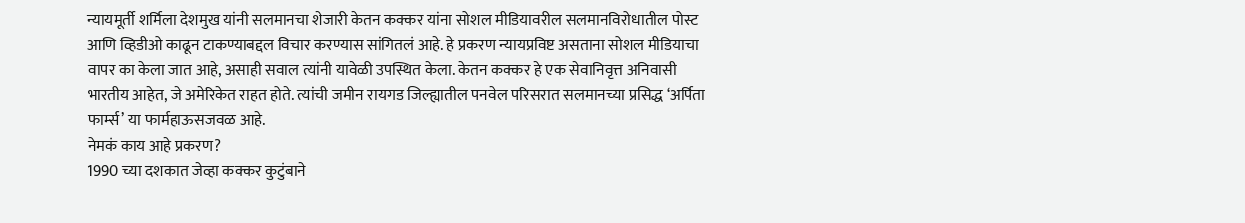न्यायमूर्ती शर्मिला देशमुख यांनी सलमानचा शेजारी केतन कक्कर यांना सोशल मीडियावरील सलमानविरोधातील पोस्ट आणि व्हिडीओ काढून टाकण्याबद्दल विचार करण्यास सांगितलं आहे. हे प्रकरण न्यायप्रविष्ट असताना सोशल मीडियाचा वापर का केला जात आहे, असाही सवाल त्यांनी यावेळी उपस्थित केला. केतन कक्कर हे एक सेवानिवृत्त अनिवासी भारतीय आहेत, जे अमेरिकेत राहत होते. त्यांची जमीन रायगड जिल्ह्यातील पनवेल परिसरात सलमानच्या प्रसिद्ध ‘अर्पिता फार्म्स’ या फार्महाऊसजवळ आहे.
नेमकं काय आहे प्रकरण?
1990 च्या दशकात जेव्हा कक्कर कुटुंबाने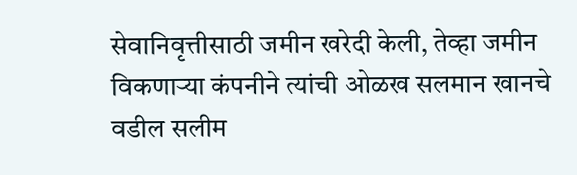सेवानिवृत्तीसाठी जमीन खरेदी केली, तेव्हा जमीन विकणाऱ्या कंपनीने त्यांची ओळख सलमान खानचे वडील सलीम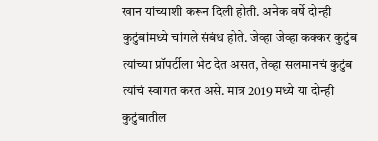खान यांच्याशी करून दिली होती. अनेक वर्षे दोन्ही कुटुंबांमध्ये चांगले संबंध होते. जेव्हा जेव्हा कक्कर कुटुंब त्यांच्या प्रॉपर्टीला भेट देत असत, तेव्हा सलमानचं कुटुंब त्यांचं स्वागत करत असे. मात्र 2019 मध्ये या दोन्ही कुटुंबातील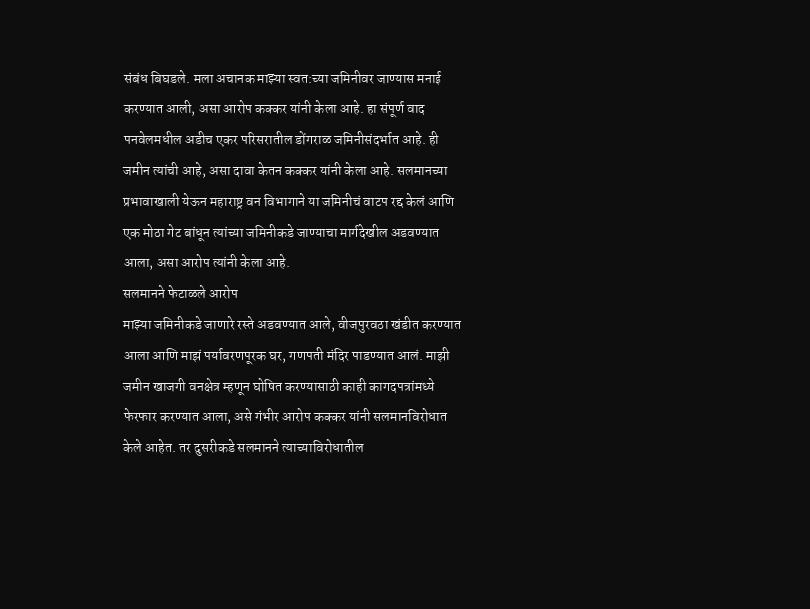संबंध बिघडले. मला अचानक माझ्या स्वत:च्या जमिनीवर जाण्यास मनाई करण्यात आली, असा आरोप कक्कर यांनी केला आहे. हा संपूर्ण वाद पनवेलमधील अडीच एकर परिसरातील डोंगराळ जमिनीसंदर्भात आहे. ही जमीन त्यांची आहे, असा दावा केतन कक्कर यांनी केला आहे. सलमानच्या प्रभावाखाली येऊन महाराष्ट्र वन विभागाने या जमिनीचं वाटप रद्द केलं आणि एक मोठा गेट बांधून त्यांच्या जमिनीकडे जाण्याचा मार्गदेखील अडवण्यात आला, असा आरोप त्यांनी केला आहे.
सलमानने फेटाळले आरोप
माझ्या जमिनीकडे जाणारे रस्ते अडवण्यात आले, वीजपुरवठा खंडीत करण्यात आला आणि माझं पर्यावरणपूरक घर, गणपती मंदिर पाडण्यात आलं. माझी जमीन खाजगी वनक्षेत्र म्हणून घोषित करण्यासाठी काही कागदपत्रांमध्ये फेरफार करण्यात आला, असे गंभीर आरोप कक्कर यांनी सलमानविरोधात केले आहेत. तर दुसरीकडे सलमानने त्याच्याविरोधातील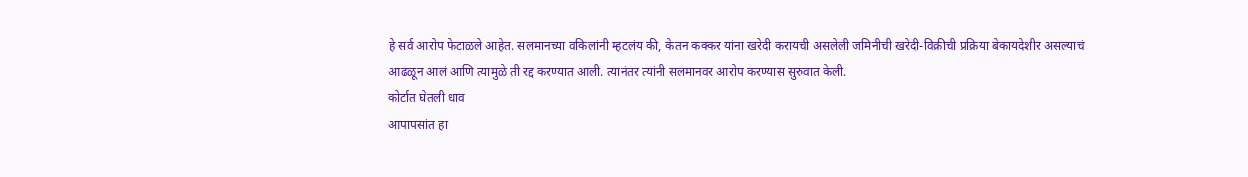हे सर्व आरोप फेटाळले आहेत. सलमानच्या वकिलांनी म्हटलंय की, केतन कक्कर यांना खरेदी करायची असलेली जमिनीची खरेदी-विक्रीची प्रक्रिया बेकायदेशीर असल्याचं आढळून आलं आणि त्यामुळे ती रद्द करण्यात आली. त्यानंतर त्यांनी सलमानवर आरोप करण्यास सुरुवात केली.
कोर्टात घेतली धाव
आपापसांत हा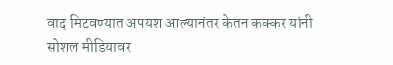वाद मिटवण्यात अपयश आल्यानंतर केतन कक्कर यांनी सोशल मीडियावर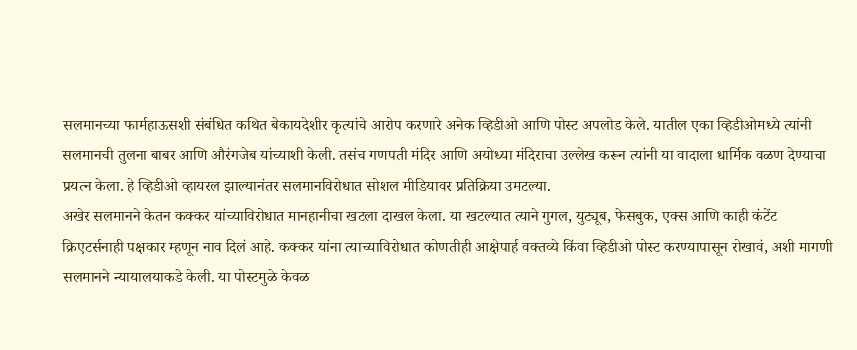सलमानच्या फार्महाऊसशी संबंधित कथित बेकायदेशीर कृत्यांचे आरोप करणारे अनेक व्हिडीओ आणि पोस्ट अपलोड केले. यातील एका व्हिडीओमध्ये त्यांनी सलमानची तुलना बाबर आणि औरंगजेब यांच्याशी केली. तसंच गणपती मंदिर आणि अयोध्या मंदिराचा उल्लेख करून त्यांनी या वादाला धार्मिक वळण देण्याचा प्रयत्न केला. हे व्हिडीओ व्हायरल झाल्यानंतर सलमानविरोधात सोशल मीडियावर प्रतिक्रिया उमटल्या.
अखेर सलमानने केतन कक्कर यांच्याविरोधात मानहानीचा खटला दाखल केला. या खटल्यात त्याने गुगल, युट्यूब, फेसबुक, एक्स आणि काही कंटेंट क्रिएटर्सनाही पक्षकार म्हणून नाव दिलं आहे. कक्कर यांना त्याच्याविरोधात कोणतीही आक्षेपार्ह वक्तव्ये किंवा व्हिडीओ पोस्ट करण्यापासून रोखावं, अशी मागणी सलमानने न्यायालयाकडे केली. या पोस्टमुळे केवळ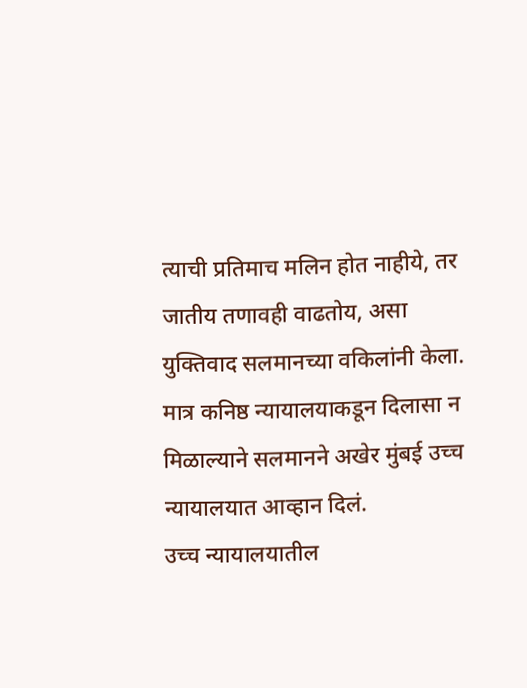त्याची प्रतिमाच मलिन होत नाहीये, तर जातीय तणावही वाढतोय, असा युक्तिवाद सलमानच्या वकिलांनी केला. मात्र कनिष्ठ न्यायालयाकडून दिलासा न मिळाल्याने सलमानने अखेर मुंबई उच्च न्यायालयात आव्हान दिलं.
उच्च न्यायालयातील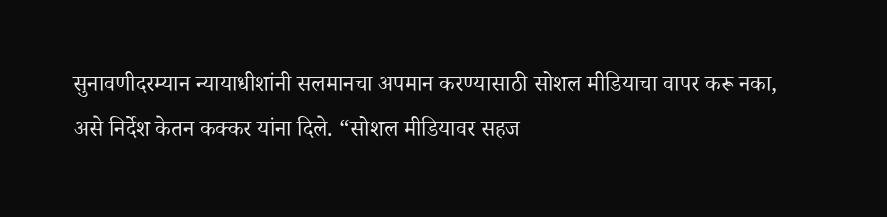सुनावणीदरम्यान न्यायाधीशांनी सलमानचा अपमान करण्यासाठी सोशल मीडियाचा वापर करू नका, असे निर्देश केतन कक्कर यांना दिले. “सोशल मीडियावर सहज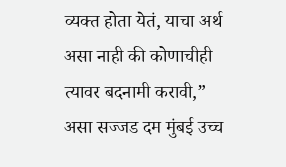व्यक्त होता येतं, याचा अर्थ असा नाही की कोणाचीही त्यावर बदनामी करावी,” असा सज्जड दम मुंबई उच्च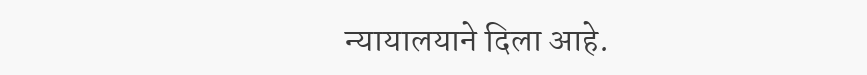न्यायालयाने दिला आहे.